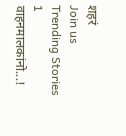शहरं
Join us
Trending Stories
1
वाहनमालकांनो...!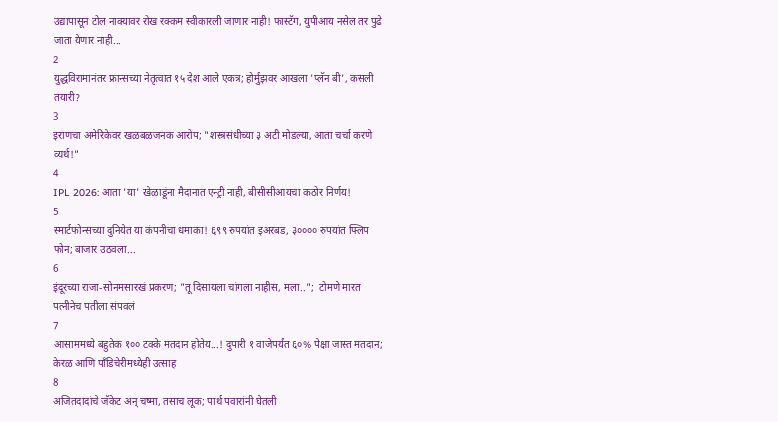उद्यापासून टोल नाक्यावर रोख रक्कम स्वीकारली जाणार नाही! फास्टॅग, युपीआय नसेल तर पुढे जाता येणार नाही...
2
युद्धविरामानंतर फ्रान्सच्या नेतृत्वात १५ देश आले एकत्र; होर्मुझवर आखला 'प्लॅन बी', कसली तयारी?
3
इराणचा अमेरिकेवर खळबळजनक आरोप; "शस्त्रसंधीच्या ३ अटी मोडल्या, आता चर्चा करणे व्यर्थ!"
4
IPL 2026: आता 'या' खेळाडूंना मैदानात एन्ट्री नाही, बीसीसीआयचा कठोर निर्णय!
5
स्मार्टफोन्सच्या दुनियेत या कंपनीचा धमाका! ६९९ रुपयांत इअरबड, ३०००० रुपयांत फ्लिप फोन; बाजार उठवला...
6
इंदूरच्या राजा-सोनमसारखं प्रकरण; "तू दिसायला चांगला नाहीस, मला..";  टोमणे मारत पत्नीनेच पतीला संपवलं
7
आसाममध्ये बहुतेक १०० टक्के मतदान होतेय...! दुपारी १ वाजेपर्यंत ६०% पेक्षा जास्त मतदान; केरळ आणि पाँडिचेरीमध्येही उत्साह
8
अजितदादांचे जॅकेट अन् चष्मा, तसाच लूक; पार्थ पवारांनी घेतली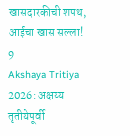खासदारकीची शपथ, आईचा खास सल्ला!
9
Akshaya Tritiya 2026: अक्षय्य तृतीयेपूर्वी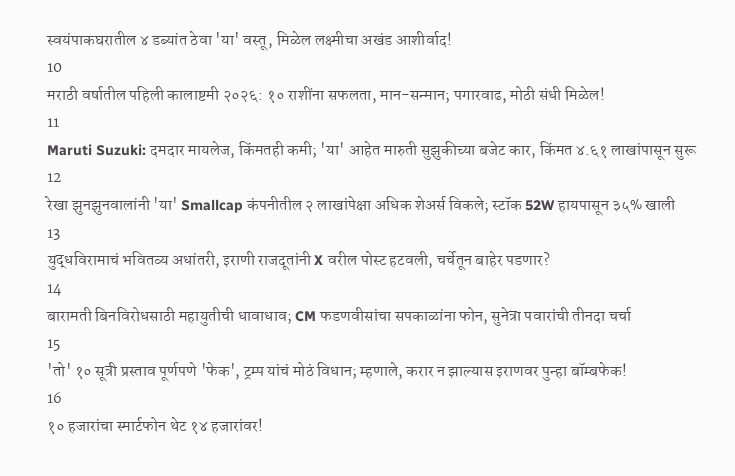स्वयंपाकघरातील ४ डब्यांत ठेवा 'या' वस्तू, मिळेल लक्ष्मीचा अखंड आशीर्वाद!
10
मराठी वर्षातील पहिली कालाष्टमी २०२६: १० राशींना सफलता, मान-सन्मान; पगारवाढ, मोठी संधी मिळेल!
11
Maruti Suzuki: दमदार मायलेज, किंमतही कमी; 'या' आहेत मारुती सुझुकीच्या बजेट कार, किंमत ४.६१ लाखांपासून सुरू
12
रेखा झुनझुनवालांनी 'या' Smallcap कंपनीतील २ लाखांपेक्षा अधिक शेअर्स विकले; स्टॉक 52W हायपासून ३५% खाली
13
युद्धविरामाचं भवितव्य अधांतरी, इराणी राजदूतांनी X वरील पोस्ट हटवली, चर्चेतून बाहेर पडणार?
14
बारामती बिनविरोधसाठी महायुतीची धावाधाव; CM फडणवीसांचा सपकाळांना फोन, सुनेत्रा पवारांची तीनदा चर्चा
15
'तो' १० सूत्री प्रस्ताव पूर्णपणे 'फेक', ट्रम्प यांचं मोठं विधान; म्हणाले, करार न झाल्यास इराणवर पुन्हा बॉम्बफेक!
16
१० हजारांचा स्मार्टफोन थेट १४ हजारांवर!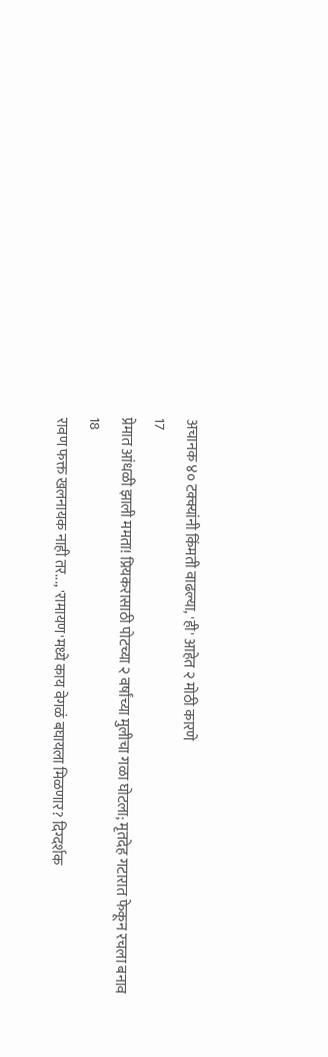अचानक ४० टक्क्यांनी किंमती वाढल्या, 'ही' आहेत २ मोठी कारणे
17
प्रेमात आंधळी झाली ममता! प्रियकरासाठी पोटच्या २ वर्षांच्या मुलीचा गळा घोटला; मृतदेह गटारात फेकून रचला बनाव
18
रावण फक्त खलनायक नाही तर..., 'रामायण'मध्ये काय वेगळं बघायला मिळणार? दिग्दर्शक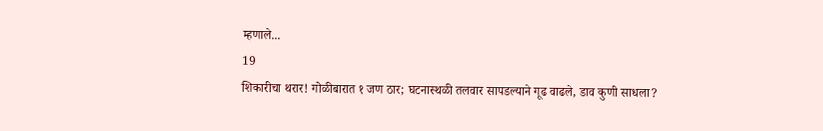म्हणाले...
19
शिकारीचा थरार! गोळीबारात १ जण ठार; घटनास्थळी तलवार सापडल्याने गूढ वाढले, डाव कुणी साधला?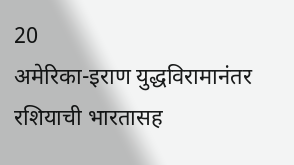20
अमेरिका-इराण युद्धविरामानंतर रशियाची भारतासह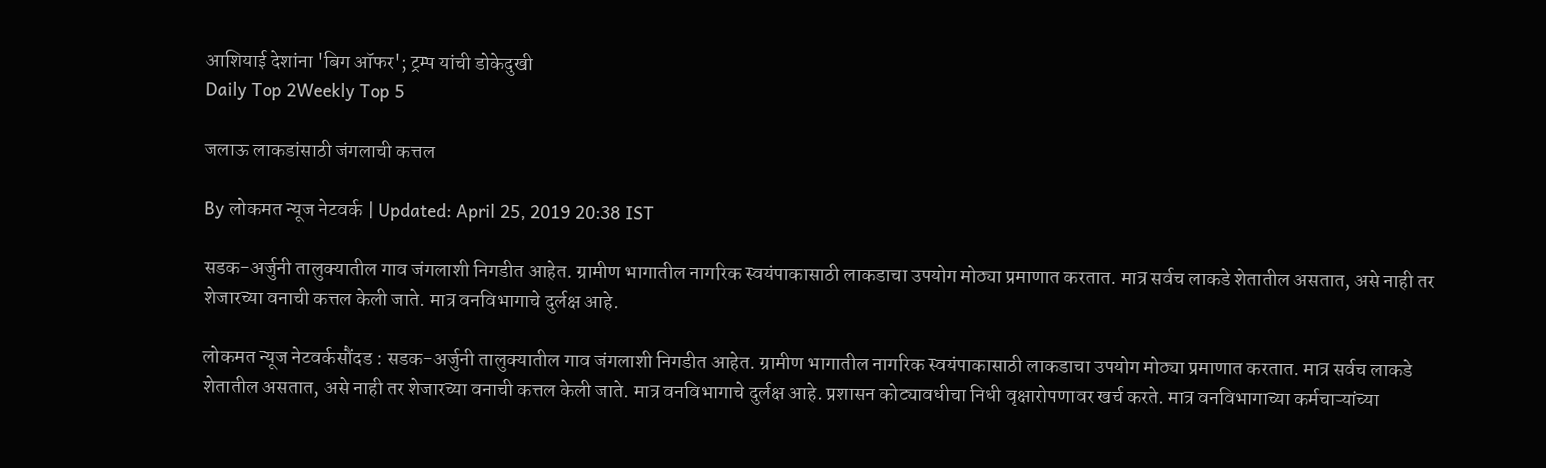आशियाई देशांना 'बिग ऑफर'; ट्रम्प यांची डोकेदुखी
Daily Top 2Weekly Top 5

जलाऊ लाकडांसाठी जंगलाची कत्तल

By लोकमत न्यूज नेटवर्क | Updated: April 25, 2019 20:38 IST

सडक-अर्जुनी तालुक्यातील गाव जंगलाशी निगडीत आहेत. ग्रामीण भागातील नागरिक स्वयंपाकासाठी लाकडाचा उपयोग मोठ्या प्रमाणात करतात. मात्र सर्वच लाकडे शेतातील असतात, असे नाही तर शेजारच्या वनाची कत्तल केली जाते. मात्र वनविभागाचे दुर्लक्ष आहे.

लोकमत न्यूज नेटवर्कसौंदड : सडक-अर्जुनी तालुक्यातील गाव जंगलाशी निगडीत आहेत. ग्रामीण भागातील नागरिक स्वयंपाकासाठी लाकडाचा उपयोग मोठ्या प्रमाणात करतात. मात्र सर्वच लाकडे शेतातील असतात, असे नाही तर शेजारच्या वनाची कत्तल केली जाते. मात्र वनविभागाचे दुर्लक्ष आहे. प्रशासन कोट्यावधीचा निधी वृक्षारोपणावर खर्च करते. मात्र वनविभागाच्या कर्मचाऱ्यांच्या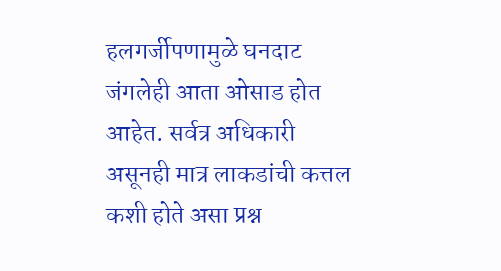हलगर्जीपणामुळे घनदाट जंगलेही आता ओसाड होत आहेत. सर्वत्र अधिकारी असूनही मात्र लाकडांची कत्तल कशी होते असा प्रश्न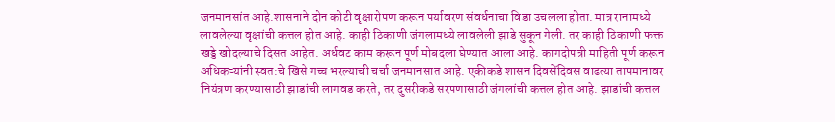जनमानसांत आहे.शासनाने दोन कोटी वृक्षारोपण करून पर्यावरण संवर्धनाचा विडा उचलला होता. मात्र रानामध्ये लावलेल्या वृक्षांची कत्तल होत आहे. काही ठिकाणी जंगलामध्ये लावलेली झाडे सुकून गेली. तर काही ठिकाणी फक्त खड्डे खोदल्याचे दिसत आहेत. अर्धवट काम करून पूर्ण मोबदला घेण्यात आला आहे. कागदोपत्री माहिती पूर्ण करून अधिकऱ्यांनी स्वत:चे खिसे गच्च भरल्याची चर्चा जनमानसात आहे. एकीकडे शासन दिवसेंदिवस वाढत्या तापमानावर नियंत्रण करण्यासाठी झाडांची लागवड करते, तर दुसरीकडे सरपणासाठी जंगलांची कत्तल होत आहे. झाडांची कत्तल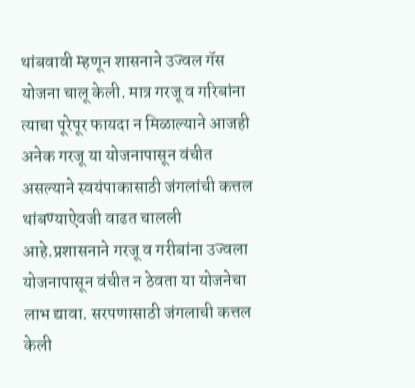थांबवावी म्हणून शासनाने उज्वल गॅस योजना चालू केली. मात्र गरजू व गरिबांना त्याचा पूरेपूर फायदा न मिळाल्याने आजही अनेक गरजू या योजनापासून वंचीत असल्याने स्वयंपाकासाठी जंगलांची कत्तल थांबण्याऐवजी वाढत चालली आहे.प्रशासनाने गरजू व गरीबांना उज्वला योजनापासून वंचीत न ठेवता या योजनेचा लाभ द्यावा. सरपणासाठी जंगलाची कत्तल केली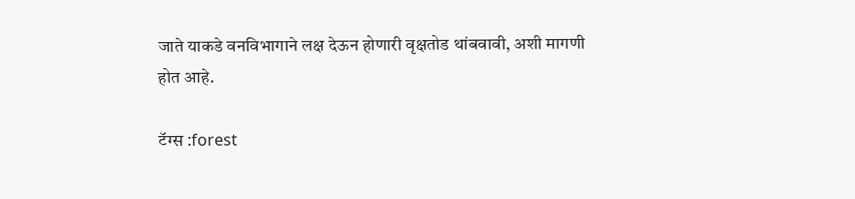जाते याकडे वनविभागाने लक्ष देऊन होणारी वृक्षतोड थांबवावी, अशी मागणी होत आहे.

टॅग्स :forest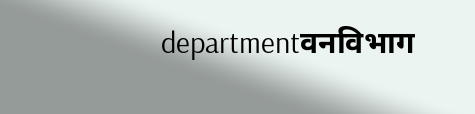departmentवनविभाग